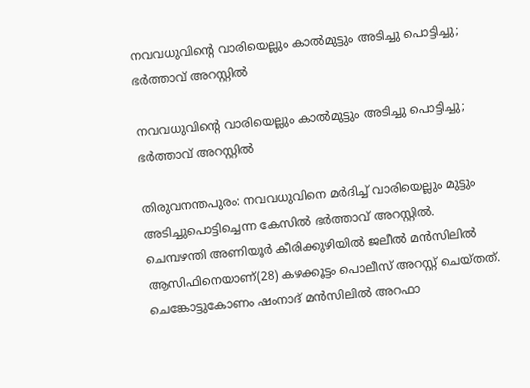നവവധുവിന്റെ വാരിയെല്ലും കാല്‍മുട്ടും അടിച്ചു പൊട്ടിച്ചു; ഭര്‍ത്താവ് അറസ്റ്റില്‍

നവവധുവിന്റെ വാരിയെല്ലും കാല്‍മുട്ടും അടിച്ചു പൊട്ടിച്ചു; ഭര്‍ത്താവ് അറസ്റ്റില്‍

തിരുവനന്തപുരം: നവവധുവിനെ മര്‍ദിച്ച് വാരിയെല്ലും മുട്ടും അടിച്ചുപൊട്ടിച്ചെന്ന കേസില്‍ ഭര്‍ത്താവ് അറസ്റ്റില്‍. ചെമ്പഴന്തി അണിയൂര്‍ കീരിക്കുഴിയില്‍ ജലീല്‍ മന്‍സിലില്‍ ആസിഫിനെയാണ്(28) കഴക്കൂട്ടം പൊലീസ് അറസ്റ്റ് ചെയ്തത്. ചെങ്കോട്ടുകോണം ഷംനാദ് മന്‍സിലില്‍ അറഫാ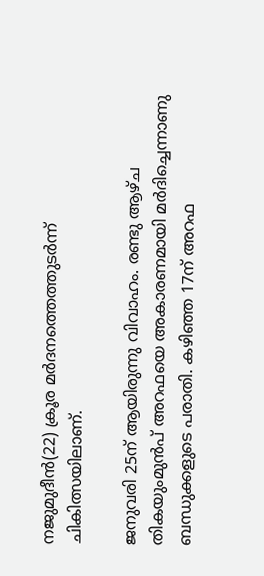നജുമുദീന്‍(22) ക്രൂര മര്‍ദനത്തെത്തുടര്‍ന്ന് ചികിത്സയിലാണ്.

ജനുവരി 25ന് ആയിരുന്നു വിവാഹം. രണ്ടു ആഴ്ച തികയുംമുന്‍പ് അറഫയെ അകാരണമായി മര്‍ദിച്ചെന്നാണു ബന്ധുക്കളുടെ പരാതി. കഴിഞ്ഞ 17ന് അറഫ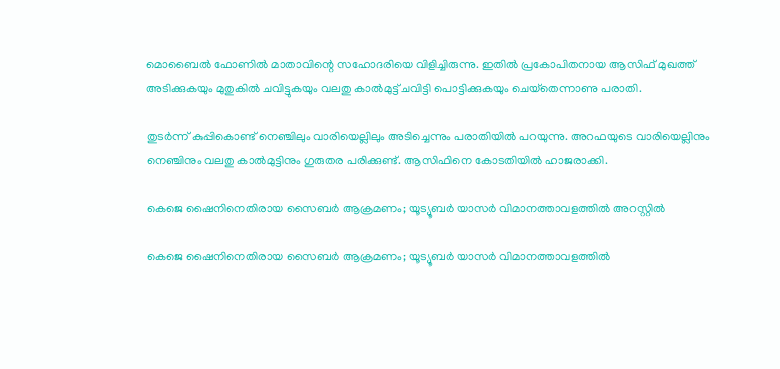മൊബൈല്‍ ഫോണില്‍ മാതാവിന്റെ സഹോദരിയെ വിളിച്ചിരുന്നു. ഇതില്‍ പ്രകോപിതനായ ആസിഫ് മുഖത്ത് അടിക്കുകയും മുതുകില്‍ ചവിട്ടുകയും വലതു കാല്‍മുട്ട് ചവിട്ടി പൊട്ടിക്കുകയും ചെയ്‌തെന്നാണു പരാതി.

തുടര്‍ന്ന് കുപ്പികൊണ്ട് നെഞ്ചിലും വാരിയെല്ലിലും അടിച്ചെന്നും പരാതിയില്‍ പറയുന്നു. അറഫയുടെ വാരിയെല്ലിനും നെഞ്ചിനും വലതു കാല്‍മുട്ടിനും ഗുരുതര പരിക്കുണ്ട്. ആസിഫിനെ കോടതിയില്‍ ഹാജരാക്കി.

കെജെ ഷൈനിനെതിരായ സൈബര്‍ ആക്രമണം; യൂട്യൂബര്‍ യാസര്‍ വിമാനത്താവളത്തില്‍ അറസ്റ്റില്‍

കെജെ ഷൈനിനെതിരായ സൈബര്‍ ആക്രമണം; യൂട്യൂബര്‍ യാസര്‍ വിമാനത്താവളത്തില്‍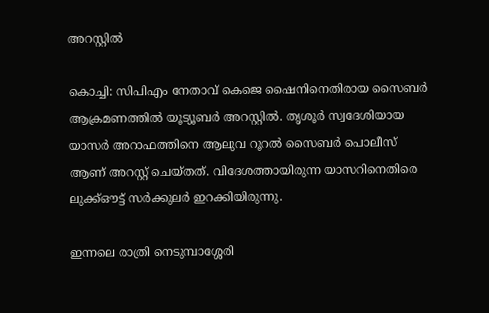അറസ്റ്റില്‍

കൊച്ചി: സിപിഎം നേതാവ് കെജെ ഷൈനിനെതിരായ സൈബര്‍ ആക്രമണത്തില്‍ യൂട്യൂബര്‍ അറസ്റ്റില്‍. തൃശൂര്‍ സ്വദേശിയായ യാസര്‍ അറാഫത്തിനെ ആലുവ റൂറല്‍ സൈബര്‍ പൊലീസ് ആണ് അറസ്റ്റ് ചെയ്തത്. വിദേശത്തായിരുന്ന യാസറിനെതിരെ ലുക്ക്ഔട്ട് സര്‍ക്കുലര്‍ ഇറക്കിയിരുന്നു.

ഇന്നലെ രാത്രി നെടുമ്പാശ്ശേരി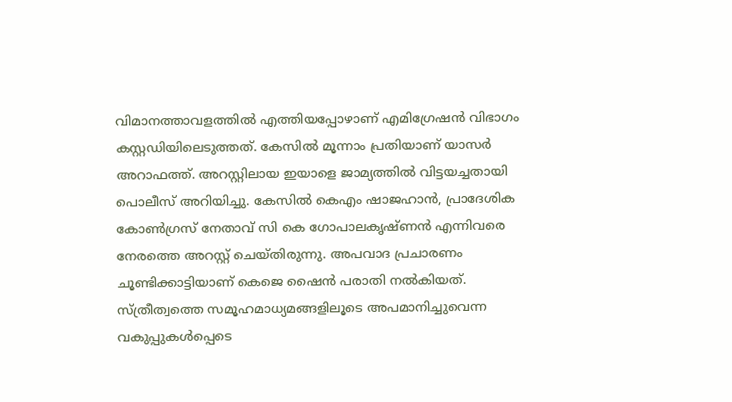വിമാനത്താവളത്തില്‍ എത്തിയപ്പോഴാണ് എമിഗ്രേഷന്‍ വിഭാഗം കസ്റ്റഡിയിലെടുത്തത്. കേസില്‍ മൂന്നാം പ്രതിയാണ് യാസര്‍ അറാഫത്ത്. അറസ്റ്റിലായ ഇയാളെ ജാമ്യത്തില്‍ വിട്ടയച്ചതായി പൊലീസ് അറിയിച്ചു. കേസില്‍ കെഎം ഷാജഹാന്‍, പ്രാദേശിക കോണ്‍ഗ്രസ് നേതാവ് സി കെ ഗോപാലകൃഷ്ണന്‍ എന്നിവരെ നേരത്തെ അറസ്റ്റ് ചെയ്തിരുന്നു. അപവാദ പ്രചാരണം ചൂണ്ടിക്കാട്ടിയാണ് കെജെ ഷൈന്‍ പരാതി നല്‍കിയത്. സ്ത്രീത്വത്തെ സമൂഹമാധ്യമങ്ങളിലൂടെ അപമാനിച്ചുവെന്ന വകുപ്പുകള്‍പ്പെടെ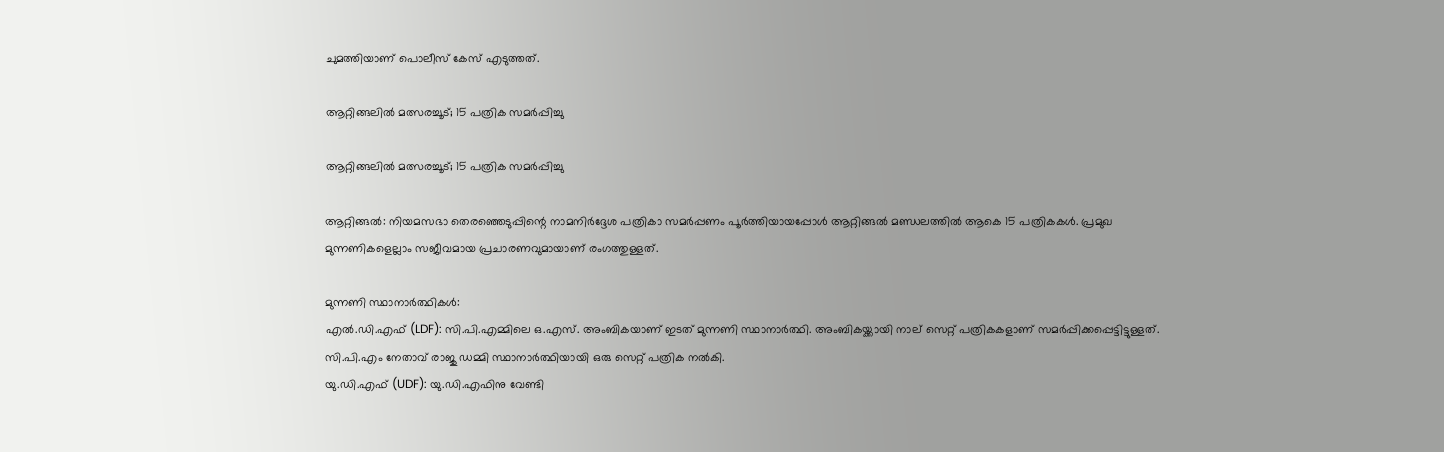ചുമത്തിയാണ് പൊലീസ് കേസ് എടുത്തത്.

ആറ്റിങ്ങലിൽ മത്സരച്ചൂട്; 15 പത്രിക സമർപ്പിച്ചു

ആറ്റിങ്ങലിൽ മത്സരച്ചൂട്; 15 പത്രിക സമർപ്പിച്ചു

ആറ്റിങ്ങൽ: നിയമസഭാ തെരഞ്ഞെടുപ്പിന്റെ നാമനിർദ്ദേശ പത്രികാ സമർപ്പണം പൂർത്തിയായപ്പോൾ ആറ്റിങ്ങൽ മണ്ഡലത്തിൽ ആകെ 15 പത്രികകൾ. പ്രമുഖ മുന്നണികളെല്ലാം സജീവമായ പ്രചാരണവുമായാണ് രംഗത്തുള്ളത്.

മുന്നണി സ്ഥാനാർത്ഥികൾ:
എൽ.ഡി.എഫ് (LDF): സി.പി.എമ്മിലെ ഒ.എസ്. അംബികയാണ് ഇടത് മുന്നണി സ്ഥാനാർത്ഥി. അംബികയ്ക്കായി നാല് സെറ്റ് പത്രികകളാണ് സമർപ്പിക്കപ്പെട്ടിട്ടുള്ളത്. സി.പി.എം നേതാവ് രാജു ഡമ്മി സ്ഥാനാർത്ഥിയായി ഒരു സെറ്റ് പത്രിക നൽകി.
യു.ഡി.എഫ് (UDF): യു.ഡി.എഫിനു വേണ്ടി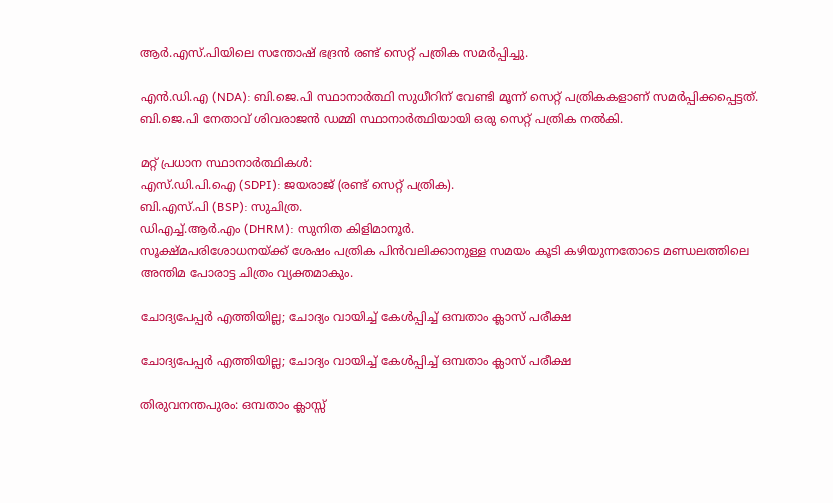ആർ.എസ്.പിയിലെ സന്തോഷ് ഭദ്രൻ രണ്ട് സെറ്റ് പത്രിക സമർപ്പിച്ചു.

എൻ.ഡി.എ (NDA): ബി.ജെ.പി സ്ഥാനാർത്ഥി സുധീറിന് വേണ്ടി മൂന്ന് സെറ്റ് പത്രികകളാണ് സമർപ്പിക്കപ്പെട്ടത്. ബി.ജെ.പി നേതാവ് ശിവരാജൻ ഡമ്മി സ്ഥാനാർത്ഥിയായി ഒരു സെറ്റ് പത്രിക നൽകി.

മറ്റ് പ്രധാന സ്ഥാനാർത്ഥികൾ:
എസ്.ഡി.പി.ഐ (SDPI): ജയരാജ് (രണ്ട് സെറ്റ് പത്രിക).
ബി.എസ്.പി (BSP): സുചിത്ര.
ഡിഎച്ച്.ആർ.എം (DHRM): സുനിത കിളിമാനൂർ.
സൂക്ഷ്മപരിശോധനയ്ക്ക് ശേഷം പത്രിക പിൻവലിക്കാനുള്ള സമയം കൂടി കഴിയുന്നതോടെ മണ്ഡലത്തിലെ അന്തിമ പോരാട്ട ചിത്രം വ്യക്തമാകും.

ചോദ്യപേപ്പര്‍ എത്തിയില്ല; ചോദ്യം വായിച്ച് കേള്‍പ്പിച്ച് ഒമ്പതാം ക്ലാസ് പരീക്ഷ

ചോദ്യപേപ്പര്‍ എത്തിയില്ല; ചോദ്യം വായിച്ച് കേള്‍പ്പിച്ച് ഒമ്പതാം ക്ലാസ് പരീക്ഷ

തിരുവനന്തപുരം: ഒമ്പതാം ക്ലാസ്സ്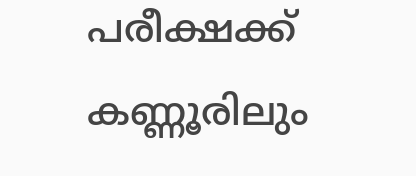പരീക്ഷക്ക് കണ്ണൂരിലും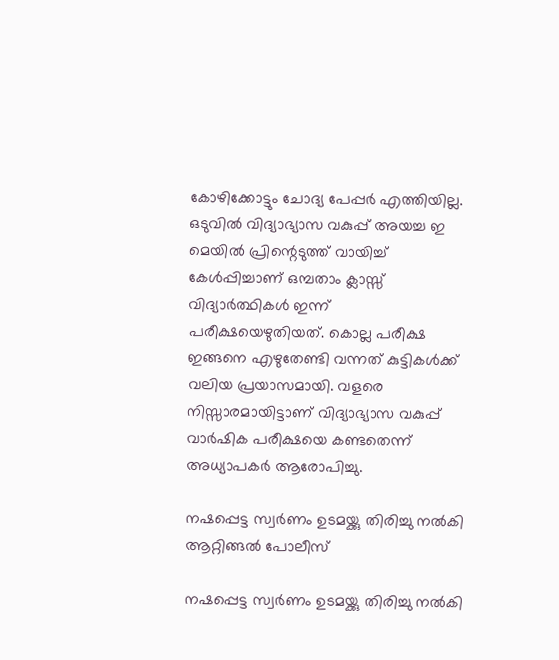കോഴിക്കോട്ടും ചോദ്യ പേപ്പര്‍ എത്തിയില്ല. ഒടുവില്‍ വിദ്യാഭ്യാസ വകുപ്പ് അയച്ച ഇ മെയില്‍ പ്രിന്റെടുത്ത് വായിച്ച് കേള്‍പ്പിച്ചാണ് ഒമ്പതാം ക്ലാസ്സ് വിദ്യാര്‍ത്ഥികള്‍ ഇന്ന് പരീക്ഷയെഴുതിയത്. കൊല്ല പരീക്ഷ ഇങ്ങനെ എഴുതേണ്ടി വന്നത് കുട്ടികള്‍ക്ക് വലിയ പ്രയാസമായി. വളരെ നിസ്സാരമായിട്ടാണ് വിദ്യാഭ്യാസ വകുപ്പ് വാര്‍ഷിക പരീക്ഷയെ കണ്ടതെന്ന് അധ്യാപകര്‍ ആരോപിച്ചു.

നഷപ്പെട്ട സ്വർണം ഉടമയ്ക്കു തിരിച്ചു നൽകി ആറ്റിങ്ങൽ പോലീസ്

നഷപ്പെട്ട സ്വർണം ഉടമയ്ക്കു തിരിച്ചു നൽകി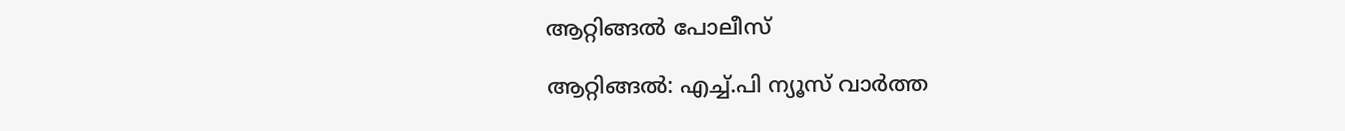ആറ്റിങ്ങൽ പോലീസ്

ആറ്റിങ്ങൽ: എച്ച്.പി ന്യൂസ് വാർത്ത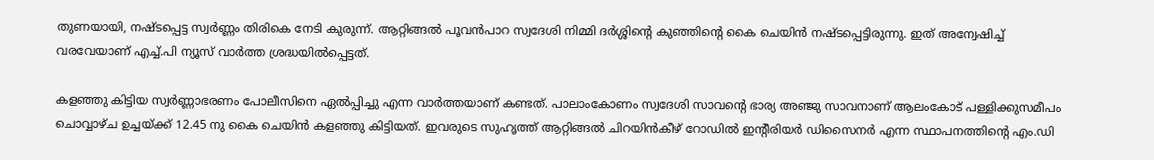തുണയായി, നഷ്ടപ്പെട്ട സ്വർണ്ണം തിരികെ നേടി കുരുന്ന്. ആറ്റിങ്ങൽ പൂവൻപാറ സ്വദേശി നിമ്മി ദർശ്ശിന്റെ കുഞ്ഞിന്റെ കൈ ചെയിൻ നഷ്ടപ്പെട്ടിരുന്നു. ഇത് അന്വേഷിച്ച് വരവേയാണ് എച്ച്.പി ന്യൂസ് വാർത്ത ശ്രദ്ധയിൽപ്പെട്ടത്.

കളഞ്ഞു കിട്ടിയ സ്വർണ്ണാഭരണം പോലീസിനെ ഏൽപ്പിച്ചു എന്ന വാർത്തയാണ് കണ്ടത്. പാലാംകോണം സ്വദേശി സാവന്റെ ഭാര്യ അഞ്ജു സാവനാണ് ആലംകോട് പള്ളിക്കുസമീപം ചൊവ്വാഴ്ച ഉച്ചയ്ക്ക് 12.45 നു കൈ ചെയിൻ കളഞ്ഞു കിട്ടിയത്. ഇവരുടെ സുഹൃത്ത് ആറ്റിങ്ങൽ ചിറയിൻകീഴ് റോഡിൽ ഇൻ്റീരിയർ ഡിസൈനർ എന്ന സ്ഥാപനത്തിൻ്റെ എം.ഡി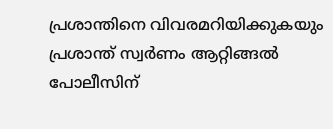പ്രശാന്തിനെ വിവരമറിയിക്കുകയും പ്രശാന്ത് സ്വർണം ആറ്റിങ്ങൽ പോലീസിന്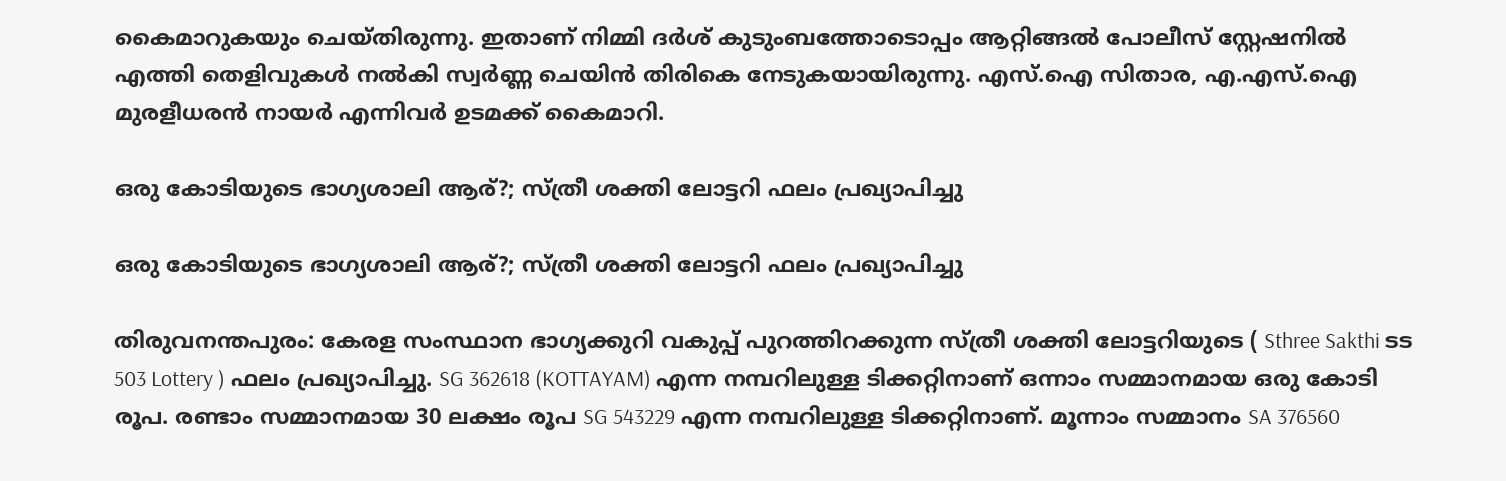കൈമാറുകയും ചെയ്തിരുന്നു. ഇതാണ് നിമ്മി ദർശ് കുടുംബത്തോടൊപ്പം ആറ്റിങ്ങൽ പോലീസ് സ്റ്റേഷനിൽ എത്തി തെളിവുകൾ നൽകി സ്വർണ്ണ ചെയിൻ തിരികെ നേടുകയായിരുന്നു. എസ്.ഐ സിതാര, എ.എസ്.ഐ മുരളീധരൻ നായർ എന്നിവർ ഉടമക്ക് കൈമാറി.

ഒരു കോടിയുടെ ഭാഗ്യശാലി ആര്?; സ്ത്രീ ശക്തി ലോട്ടറി ഫലം പ്രഖ്യാപിച്ചു

ഒരു കോടിയുടെ ഭാഗ്യശാലി ആര്?; സ്ത്രീ ശക്തി ലോട്ടറി ഫലം പ്രഖ്യാപിച്ചു

തിരുവനന്തപുരം: കേരള സംസ്ഥാന ഭാഗ്യക്കുറി വകുപ്പ് പുറത്തിറക്കുന്ന സ്ത്രീ ശക്തി ലോട്ടറിയുടെ ( Sthree Sakthi ടട 503 Lottery ) ഫലം പ്രഖ്യാപിച്ചു. SG 362618 (KOTTAYAM) എന്ന നമ്പറിലുള്ള ടിക്കറ്റിനാണ് ഒന്നാം സമ്മാനമായ ഒരു കോടി രൂപ. രണ്ടാം സമ്മാനമായ 30 ലക്ഷം രൂപ SG 543229 എന്ന നമ്പറിലുള്ള ടിക്കറ്റിനാണ്. മൂന്നാം സമ്മാനം SA 376560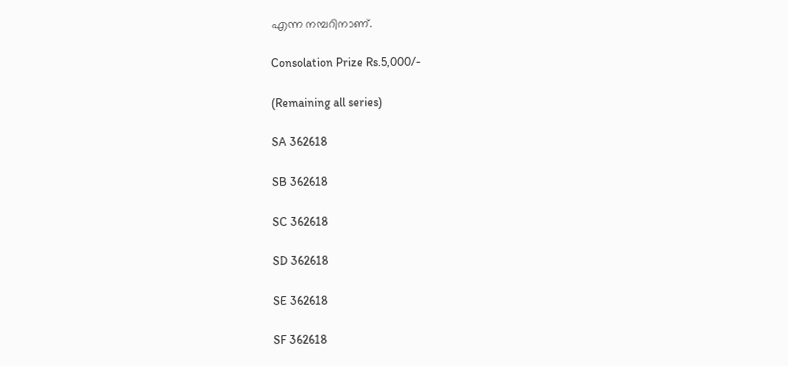എന്ന നമ്പറിനാണ്‌.

Consolation Prize Rs.5,000/-

(Remaining all series)

SA 362618

SB 362618

SC 362618

SD 362618

SE 362618

SF 362618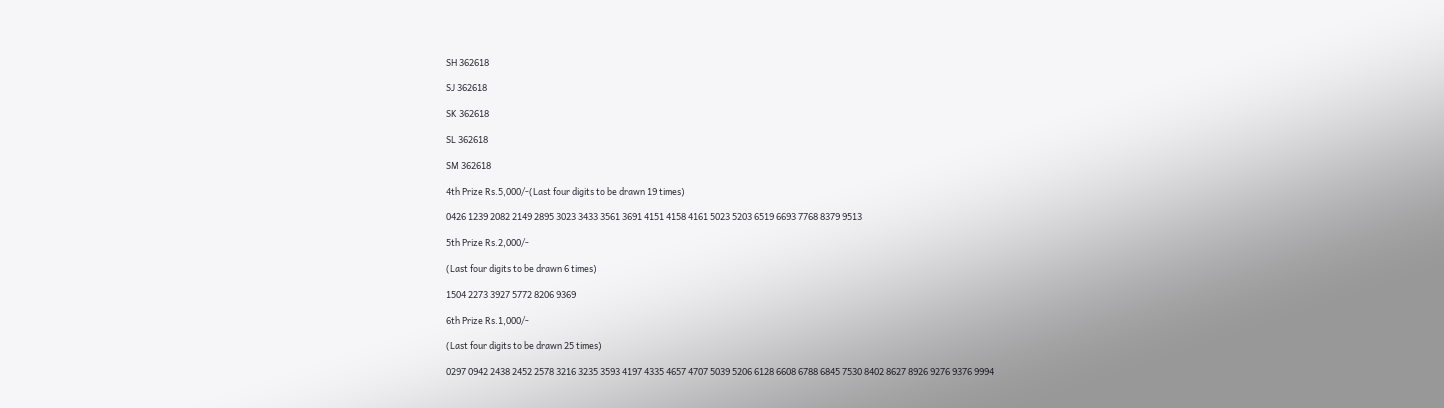SH 362618

SJ 362618

SK 362618

SL 362618

SM 362618

4th Prize Rs.5,000/-(Last four digits to be drawn 19 times)

0426 1239 2082 2149 2895 3023 3433 3561 3691 4151 4158 4161 5023 5203 6519 6693 7768 8379 9513

5th Prize Rs.2,000/-

(Last four digits to be drawn 6 times)

1504 2273 3927 5772 8206 9369

6th Prize Rs.1,000/-

(Last four digits to be drawn 25 times)

0297 0942 2438 2452 2578 3216 3235 3593 4197 4335 4657 4707 5039 5206 6128 6608 6788 6845 7530 8402 8627 8926 9276 9376 9994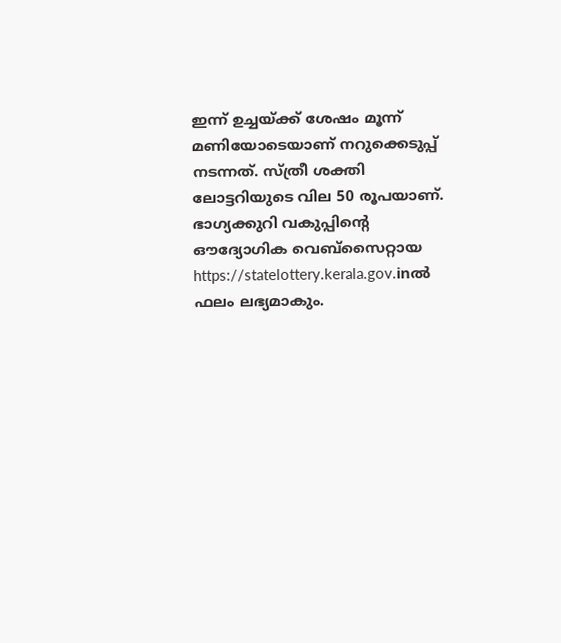ഇന്ന് ഉച്ചയ്ക്ക് ശേഷം മൂന്ന് മണിയോടെയാണ് നറുക്കെടുപ്പ് നടന്നത്. സ്ത്രീ ശക്തി ലോട്ടറിയുടെ വില 50 രൂപയാണ്. ഭാഗ്യക്കുറി വകുപ്പിന്റെ ഔദ്യോഗിക വെബ്സൈറ്റായ https://statelottery.kerala.gov.inല്‍ ഫലം ലഭ്യമാകും.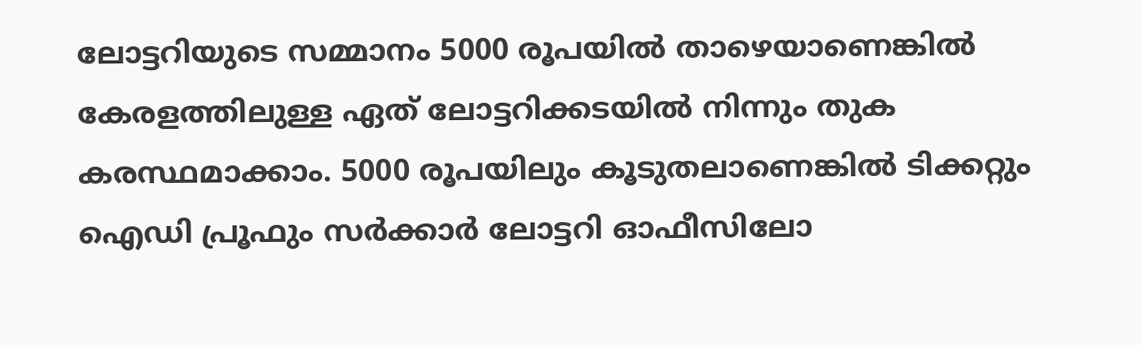ലോട്ടറിയുടെ സമ്മാനം 5000 രൂപയിൽ താഴെയാണെങ്കിൽ കേരളത്തിലുള്ള ഏത് ലോട്ടറിക്കടയിൽ നിന്നും തുക കരസ്ഥമാക്കാം. 5000 രൂപയിലും കൂടുതലാണെങ്കിൽ ടിക്കറ്റും ഐഡി പ്രൂഫും സർക്കാർ ലോട്ടറി ഓഫീസിലോ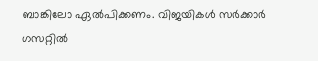ബാങ്കിലോ ഏൽപിക്കണം. വിജയികൾ സർക്കാർ ഗസറ്റിൽ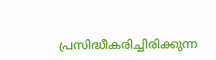പ്രസിദ്ധീകരിച്ചിരിക്കുന്ന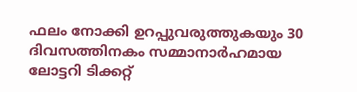ഫലം നോക്കി ഉറപ്പുവരുത്തുകയും 30 ദിവസത്തിനകം സമ്മാനാർഹമായ ലോട്ടറി ടിക്കറ്റ്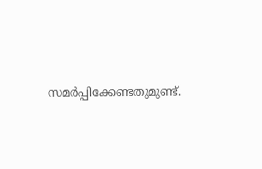സമർപ്പിക്കേണ്ടതുമുണ്ട്.